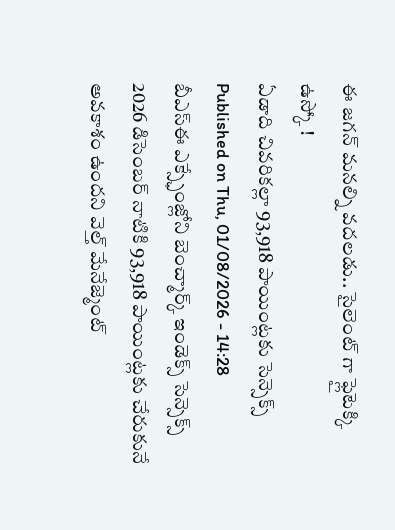ఈ జగన్ మనల్ని వదలడు.. సైలెంట్ గా ఫ్లైటెక్కి ఉస్కో !
ఏడాది చివరికల్లా 93,918 పాయింట్లకు సెన్సెక్స్
Published on Thu, 01/08/2026 - 14:28
బీఎస్ఈ ఎక్స్ఛేంజ్లోని బెంచ్మార్క్ ఇండెక్స్ సెన్సెక్స్ 2026 డిసెంబర్ నాటికి 93,918 పాయింట్లకు చేరుకునే అవకాశం ఉందని వెల్త్ మేనేజ్మెంట్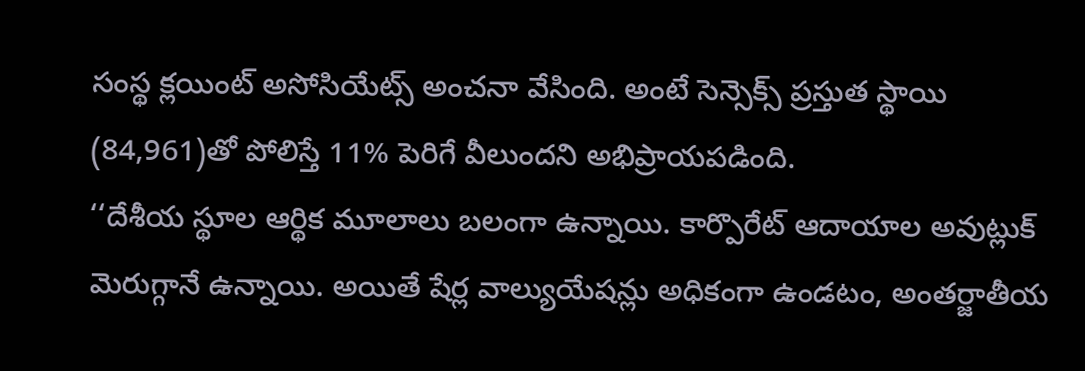సంస్థ క్లయింట్ అసోసియేట్స్ అంచనా వేసింది. అంటే సెన్సెక్స్ ప్రస్తుత స్థాయి (84,961)తో పోలిస్తే 11% పెరిగే వీలుందని అభిప్రాయపడింది.
‘‘దేశీయ స్థూల ఆర్థిక మూలాలు బలంగా ఉన్నాయి. కార్పొరేట్ ఆదాయాల అవుట్లుక్ మెరుగ్గానే ఉన్నాయి. అయితే షేర్ల వాల్యుయేషన్లు అధికంగా ఉండటం, అంతర్జాతీయ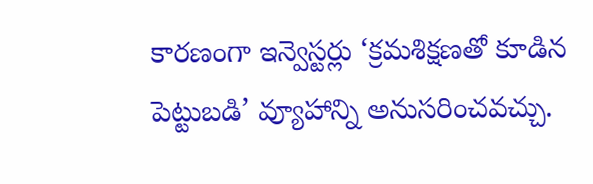కారణంగా ఇన్వెస్టర్లు ‘క్రమశిక్షణతో కూడిన పెట్టుబడి’ వ్యూహాన్ని అనుసరించవచ్చు.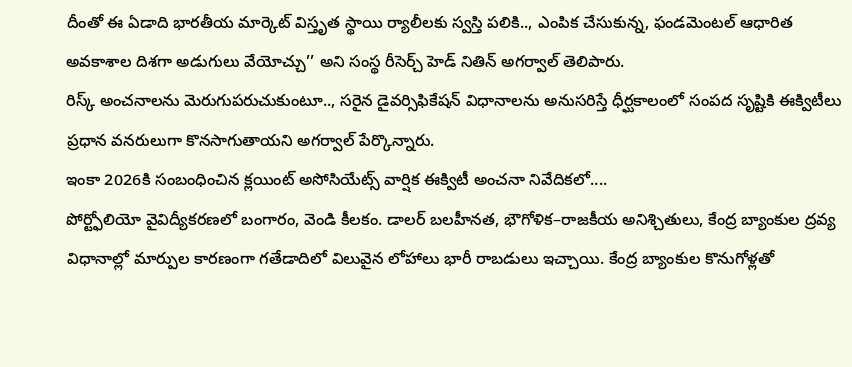దీంతో ఈ ఏడాది భారతీయ మార్కెట్ విస్తృత స్థాయి ర్యాలీలకు స్వస్తి పలికి.., ఎంపిక చేసుకున్న, ఫండమెంటల్ ఆధారిత అవకాశాల దిశగా అడుగులు వేయోచ్చు’’ అని సంస్థ రీసెర్చ్ హెడ్ నితిన్ అగర్వాల్ తెలిపారు.
రిస్క్ అంచనాలను మెరుగుపరుచుకుంటూ.., సరైన డైవర్సిఫికేషన్ విధానాలను అనుసరిస్తే ధీర్ఘకాలంలో సంపద సృష్టికి ఈక్విటీలు ప్రధాన వనరులుగా కొనసాగుతాయని అగర్వాల్ పేర్కొన్నారు.
ఇంకా 2026కి సంబంధించిన క్లయింట్ అసోసియేట్స్ వార్షిక ఈక్విటీ అంచనా నివేదికలో....
పోర్ట్ఫోలియో వైవిద్యీకరణలో బంగారం, వెండి కీలకం. డాలర్ బలహీనత, భౌగోళిక–రాజకీయ అనిశ్చితులు, కేంద్ర బ్యాంకుల ద్రవ్య విధానాల్లో మార్పుల కారణంగా గతేడాదిలో విలువైన లోహాలు భారీ రాబడులు ఇచ్చాయి. కేంద్ర బ్యాంకుల కొనుగోళ్లతో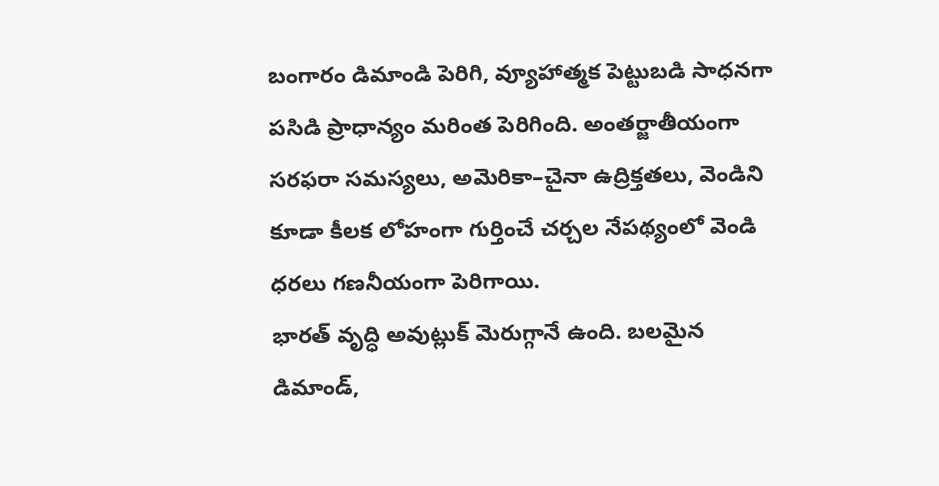బంగారం డిమాండి పెరిగి, వ్యూహాత్మక పెట్టుబడి సాధనగా పసిడి ప్రాధాన్యం మరింత పెరిగింది. అంతర్జాతీయంగా సరఫరా సమస్యలు, అమెరికా–చైనా ఉద్రిక్తతలు, వెండిని కూడా కీలక లోహంగా గుర్తించే చర్చల నేపథ్యంలో వెండి ధరలు గణనీయంగా పెరిగాయి.
భారత్ వృద్ధి అవుట్లుక్ మెరుగ్గానే ఉంది. బలమైన డిమాండ్,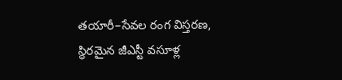తయారీ–సేవల రంగ విస్తరణ, స్థిరమైన జీఎస్టీ వసూళ్ల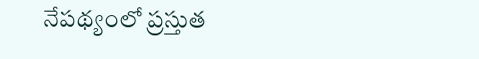నేపథ్యంలో ప్రస్తుత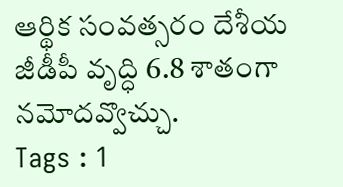ఆర్థిక సంవత్సరం దేశీయ జీడీపీ వృద్ధి 6.8 శాతంగా నమోదవ్వొచ్చు.
Tags : 1